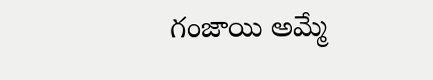గంజాయి అమ్మే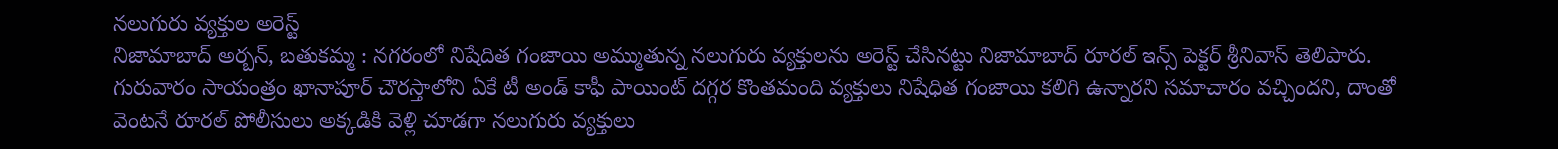నలుగురు వ్యక్తుల అరెస్ట్
నిజామాబాద్ అర్బన్, బతుకమ్మ : నగరంలో నిషేదిత గంజాయి అమ్ముతున్న నలుగురు వ్యక్తులను అరెస్ట్ చేసినట్టు నిజామాబాద్ రూరల్ ఇన్స్ పెక్టర్ శ్రీనివాస్ తెలిపారు. గురువారం సాయంత్రం ఖానాపూర్ చౌరస్తాలోని ఏకే టీ అండ్ కాఫీ పాయింట్ దగ్గర కొంతమంది వ్యక్తులు నిషేధిత గంజాయి కలిగి ఉన్నారని సమాచారం వచ్చిందని, దాంతో వెంటనే రూరల్ పోలీసులు అక్కడికి వెళ్లి చూడగా నలుగురు వ్యక్తులు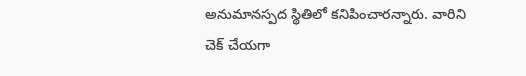అనుమానస్పద స్థితిలో కనిపించారన్నారు. వారిని చెక్ చేయగా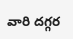వారి దగ్గర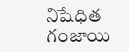నిషేధిత గంజాయి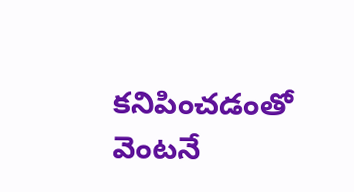కనిపించడంతో వెంటనే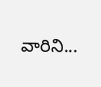వారిని...